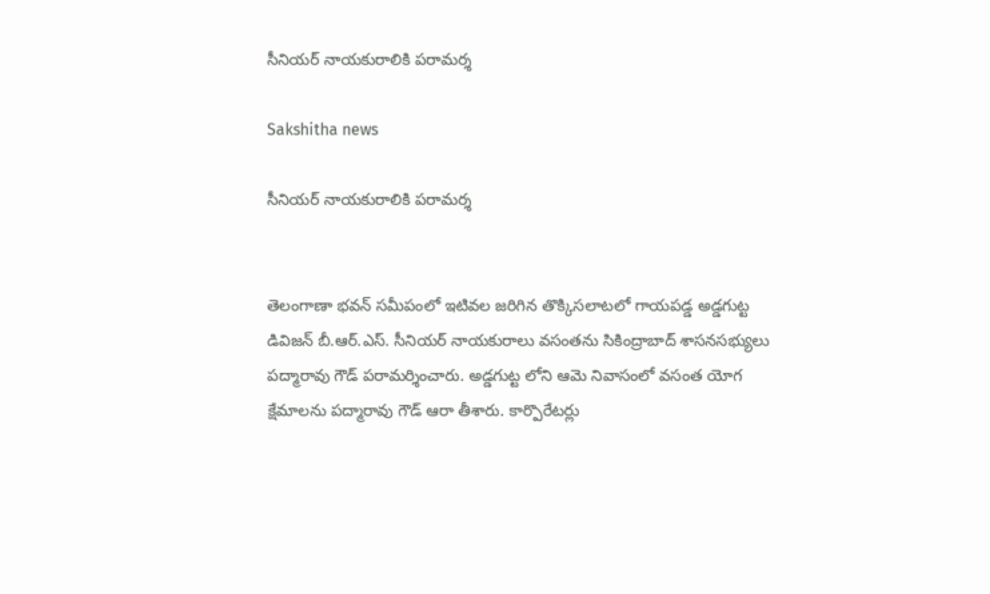సీనియర్ నాయకురాలికి పరామర్శ

Sakshitha news

సీనియర్ నాయకురాలికి పరామర్శ


తెలంగాణా భవన్ సమీపంలో ఇటివల జరిగిన తొక్కిసలాటలో గాయపడ్డ అడ్డగుట్ట డివిజన్ బీ.ఆర్.ఎస్. సీనియర్ నాయకురాలు వసంతను సికింద్రాబాద్ శాసనసభ్యులు పద్మారావు గౌడ్ పరామర్శించారు. అడ్డగుట్ట లోని ఆమె నివాసంలో వసంత యోగ క్షేమాలను పద్మారావు గౌడ్ ఆరా తీశారు. కార్పొరేటర్లు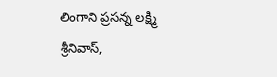లింగాని ప్రసన్న లక్ష్మి శ్రీనివాస్,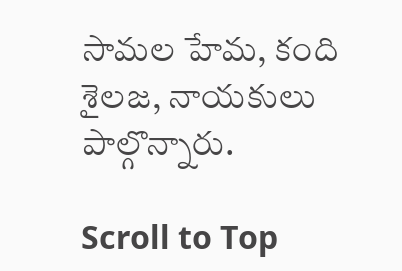సామల హేమ, కంది శైలజ, నాయకులు పాల్గొన్నారు.

Scroll to Top